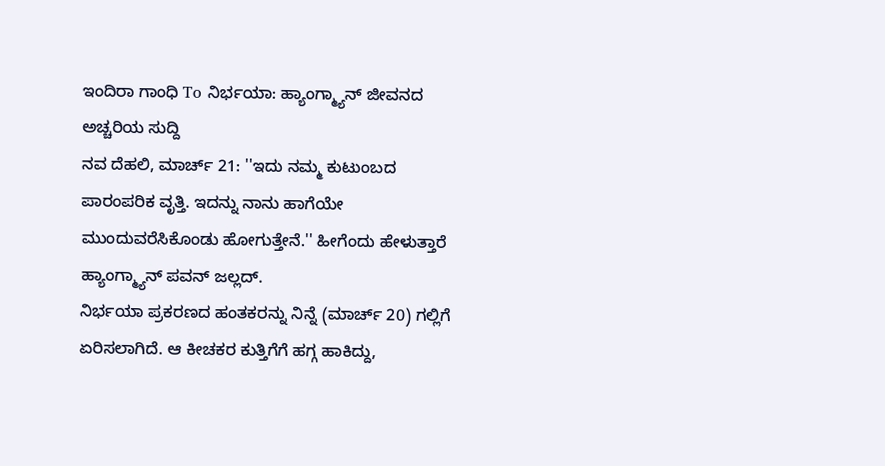ಇಂದಿರಾ ಗಾಂಧಿ To ನಿರ್ಭಯಾ: ಹ್ಯಾಂಗ್ಮ್ಯಾನ್ ಜೀವನದ ಅಚ್ಚರಿಯ ಸುದ್ದಿ
ನವ ದೆಹಲಿ, ಮಾರ್ಚ್ 21: ''ಇದು ನಮ್ಮ ಕುಟುಂಬದ ಪಾರಂಪರಿಕ ವೃತ್ತಿ. ಇದನ್ನು ನಾನು ಹಾಗೆಯೇ ಮುಂದುವರೆಸಿಕೊಂಡು ಹೋಗುತ್ತೇನೆ.'' ಹೀಗೆಂದು ಹೇಳುತ್ತಾರೆ ಹ್ಯಾಂಗ್ಮ್ಯಾನ್ ಪವನ್ ಜಲ್ಲದ್.
ನಿರ್ಭಯಾ ಪ್ರಕರಣದ ಹಂತಕರನ್ನು ನಿನ್ನೆ (ಮಾರ್ಚ್ 20) ಗಲ್ಲಿಗೆ ಏರಿಸಲಾಗಿದೆ. ಆ ಕೀಚಕರ ಕುತ್ತಿಗೆಗೆ ಹಗ್ಗ ಹಾಕಿದ್ದು,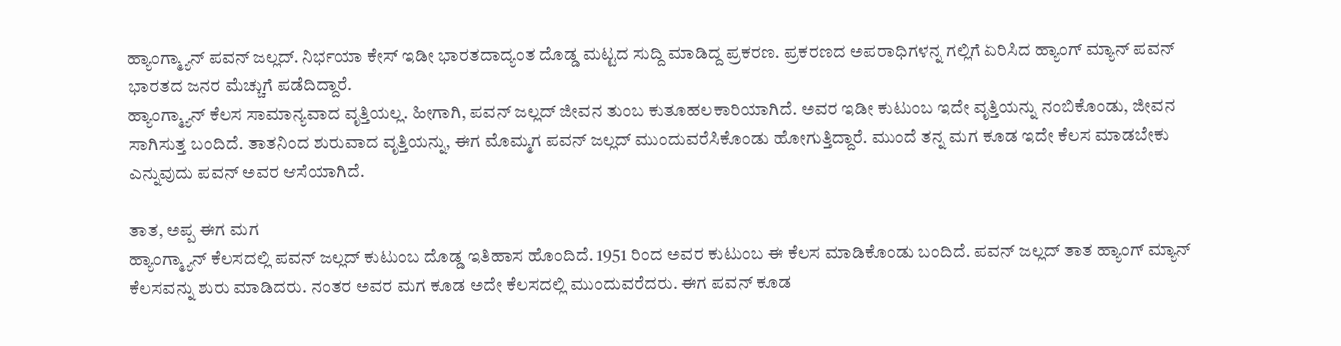ಹ್ಯಾಂಗ್ಮ್ಯಾನ್ ಪವನ್ ಜಲ್ಲದ್. ನಿರ್ಭಯಾ ಕೇಸ್ ಇಡೀ ಭಾರತದಾದ್ಯಂತ ದೊಡ್ಡ ಮಟ್ಟದ ಸುದ್ದಿ ಮಾಡಿದ್ದ ಪ್ರಕರಣ. ಪ್ರಕರಣದ ಅಪರಾಧಿಗಳನ್ನ ಗಲ್ಲಿಗೆ ಏರಿಸಿದ ಹ್ಯಾಂಗ್ ಮ್ಯಾನ್ ಪವನ್ ಭಾರತದ ಜನರ ಮೆಚ್ಚುಗೆ ಪಡೆದಿದ್ದಾರೆ.
ಹ್ಯಾಂಗ್ಮ್ಯಾನ್ ಕೆಲಸ ಸಾಮಾನ್ಯವಾದ ವೃತ್ತಿಯಲ್ಲ. ಹೀಗಾಗಿ, ಪವನ್ ಜಲ್ಲದ್ ಜೀವನ ತುಂಬ ಕುತೂಹಲಕಾರಿಯಾಗಿದೆ. ಅವರ ಇಡೀ ಕುಟುಂಬ ಇದೇ ವೃತ್ತಿಯನ್ನು ನಂಬಿಕೊಂಡು, ಜೀವನ ಸಾಗಿಸುತ್ತ ಬಂದಿದೆ. ತಾತನಿಂದ ಶುರುವಾದ ವೃತ್ತಿಯನ್ನು, ಈಗ ಮೊಮ್ಮಗ ಪವನ್ ಜಲ್ಲದ್ ಮುಂದುವರೆಸಿಕೊಂಡು ಹೋಗುತ್ತಿದ್ದಾರೆ. ಮುಂದೆ ತನ್ನ ಮಗ ಕೂಡ ಇದೇ ಕೆಲಸ ಮಾಡಬೇಕು ಎನ್ನುವುದು ಪವನ್ ಅವರ ಆಸೆಯಾಗಿದೆ.

ತಾತ, ಅಪ್ಪ ಈಗ ಮಗ
ಹ್ಯಾಂಗ್ಮ್ಯಾನ್ ಕೆಲಸದಲ್ಲಿ ಪವನ್ ಜಲ್ಲದ್ ಕುಟುಂಬ ದೊಡ್ಡ ಇತಿಹಾಸ ಹೊಂದಿದೆ. 1951 ರಿಂದ ಅವರ ಕುಟುಂಬ ಈ ಕೆಲಸ ಮಾಡಿಕೊಂಡು ಬಂದಿದೆ. ಪವನ್ ಜಲ್ಲದ್ ತಾತ ಹ್ಯಾಂಗ್ ಮ್ಯಾನ್ ಕೆಲಸವನ್ನು ಶುರು ಮಾಡಿದರು. ನಂತರ ಅವರ ಮಗ ಕೂಡ ಅದೇ ಕೆಲಸದಲ್ಲಿ ಮುಂದುವರೆದರು. ಈಗ ಪವನ್ ಕೂಡ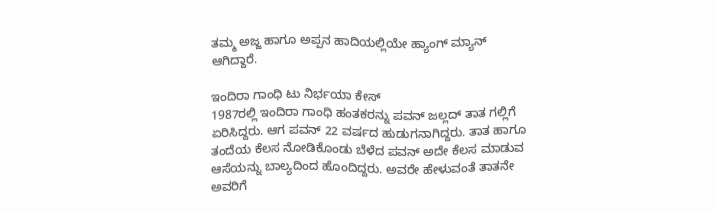ತಮ್ಮ ಅಜ್ಜ ಹಾಗೂ ಅಪ್ಪನ ಹಾದಿಯಲ್ಲಿಯೇ ಹ್ಯಾಂಗ್ ಮ್ಯಾನ್ ಆಗಿದ್ದಾರೆ.

ಇಂದಿರಾ ಗಾಂಧಿ ಟು ನಿರ್ಭಯಾ ಕೇಸ್
1987ರಲ್ಲಿ ಇಂದಿರಾ ಗಾಂಧಿ ಹಂತಕರನ್ನು ಪವನ್ ಜಲ್ಲದ್ ತಾತ ಗಲ್ಲಿಗೆ ಏರಿಸಿದ್ದರು. ಆಗ ಪವನ್ 22 ವರ್ಷದ ಹುಡುಗನಾಗಿದ್ದರು. ತಾತ ಹಾಗೂ ತಂದೆಯ ಕೆಲಸ ನೋಡಿಕೊಂಡು ಬೆಳೆದ ಪವನ್ ಅದೇ ಕೆಲಸ ಮಾಡುವ ಆಸೆಯನ್ನು ಬಾಲ್ಯದಿಂದ ಹೊಂದಿದ್ದರು. ಅವರೇ ಹೇಳುವಂತೆ ತಾತನೇ ಅವರಿಗೆ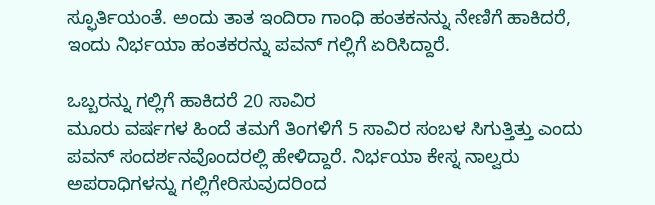ಸ್ಫೂರ್ತಿಯಂತೆ. ಅಂದು ತಾತ ಇಂದಿರಾ ಗಾಂಧಿ ಹಂತಕನನ್ನು ನೇಣಿಗೆ ಹಾಕಿದರೆ, ಇಂದು ನಿರ್ಭಯಾ ಹಂತಕರನ್ನು ಪವನ್ ಗಲ್ಲಿಗೆ ಏರಿಸಿದ್ದಾರೆ.

ಒಬ್ಬರನ್ನು ಗಲ್ಲಿಗೆ ಹಾಕಿದರೆ 20 ಸಾವಿರ
ಮೂರು ವರ್ಷಗಳ ಹಿಂದೆ ತಮಗೆ ತಿಂಗಳಿಗೆ 5 ಸಾವಿರ ಸಂಬಳ ಸಿಗುತ್ತಿತ್ತು ಎಂದು ಪವನ್ ಸಂದರ್ಶನವೊಂದರಲ್ಲಿ ಹೇಳಿದ್ದಾರೆ. ನಿರ್ಭಯಾ ಕೇಸ್ನ ನಾಲ್ವರು ಅಪರಾಧಿಗಳನ್ನು ಗಲ್ಲಿಗೇರಿಸುವುದರಿಂದ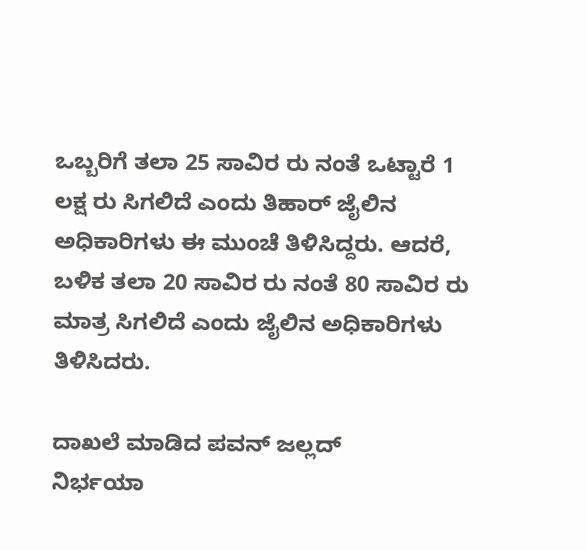ಒಬ್ಬರಿಗೆ ತಲಾ 25 ಸಾವಿರ ರು ನಂತೆ ಒಟ್ಟಾರೆ 1 ಲಕ್ಷ ರು ಸಿಗಲಿದೆ ಎಂದು ತಿಹಾರ್ ಜೈಲಿನ ಅಧಿಕಾರಿಗಳು ಈ ಮುಂಚೆ ತಿಳಿಸಿದ್ದರು. ಆದರೆ, ಬಳಿಕ ತಲಾ 20 ಸಾವಿರ ರು ನಂತೆ 80 ಸಾವಿರ ರು ಮಾತ್ರ ಸಿಗಲಿದೆ ಎಂದು ಜೈಲಿನ ಅಧಿಕಾರಿಗಳು ತಿಳಿಸಿದರು.

ದಾಖಲೆ ಮಾಡಿದ ಪವನ್ ಜಲ್ಲದ್
ನಿರ್ಭಯಾ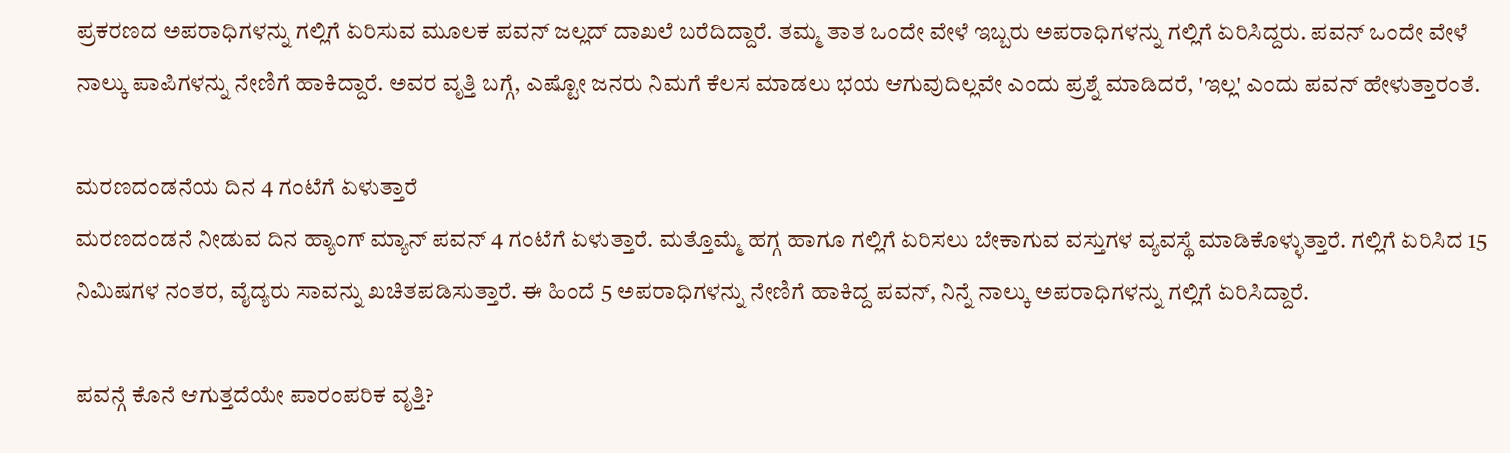ಪ್ರಕರಣದ ಅಪರಾಧಿಗಳನ್ನು ಗಲ್ಲಿಗೆ ಏರಿಸುವ ಮೂಲಕ ಪವನ್ ಜಲ್ಲದ್ ದಾಖಲೆ ಬರೆದಿದ್ದಾರೆ. ತಮ್ಮ ತಾತ ಒಂದೇ ವೇಳೆ ಇಬ್ಬರು ಅಪರಾಧಿಗಳನ್ನು ಗಲ್ಲಿಗೆ ಏರಿಸಿದ್ದರು. ಪವನ್ ಒಂದೇ ವೇಳೆ ನಾಲ್ಕು ಪಾಪಿಗಳನ್ನು ನೇಣಿಗೆ ಹಾಕಿದ್ದಾರೆ. ಅವರ ವೃತ್ತಿ ಬಗ್ಗೆ, ಎಷ್ಟೋ ಜನರು ನಿಮಗೆ ಕೆಲಸ ಮಾಡಲು ಭಯ ಆಗುವುದಿಲ್ಲವೇ ಎಂದು ಪ್ರಶ್ನೆ ಮಾಡಿದರೆ, 'ಇಲ್ಲ' ಎಂದು ಪವನ್ ಹೇಳುತ್ತಾರಂತೆ.

ಮರಣದಂಡನೆಯ ದಿನ 4 ಗಂಟೆಗೆ ಏಳುತ್ತಾರೆ
ಮರಣದಂಡನೆ ನೀಡುವ ದಿನ ಹ್ಯಾಂಗ್ ಮ್ಯಾನ್ ಪವನ್ 4 ಗಂಟೆಗೆ ಏಳುತ್ತಾರೆ. ಮತ್ತೊಮ್ಮೆ ಹಗ್ಗ ಹಾಗೂ ಗಲ್ಲಿಗೆ ಏರಿಸಲು ಬೇಕಾಗುವ ವಸ್ತುಗಳ ವ್ಯವಸ್ಥೆ ಮಾಡಿಕೊಳ್ಳುತ್ತಾರೆ. ಗಲ್ಲಿಗೆ ಏರಿಸಿದ 15 ನಿಮಿಷಗಳ ನಂತರ, ವೈದ್ಯರು ಸಾವನ್ನು ಖಚಿತಪಡಿಸುತ್ತಾರೆ. ಈ ಹಿಂದೆ 5 ಅಪರಾಧಿಗಳನ್ನು ನೇಣಿಗೆ ಹಾಕಿದ್ದ ಪವನ್, ನಿನ್ನೆ ನಾಲ್ಕು ಅಪರಾಧಿಗಳನ್ನು ಗಲ್ಲಿಗೆ ಏರಿಸಿದ್ದಾರೆ.

ಪವನ್ಗೆ ಕೊನೆ ಆಗುತ್ತದೆಯೇ ಪಾರಂಪರಿಕ ವೃತ್ತಿ?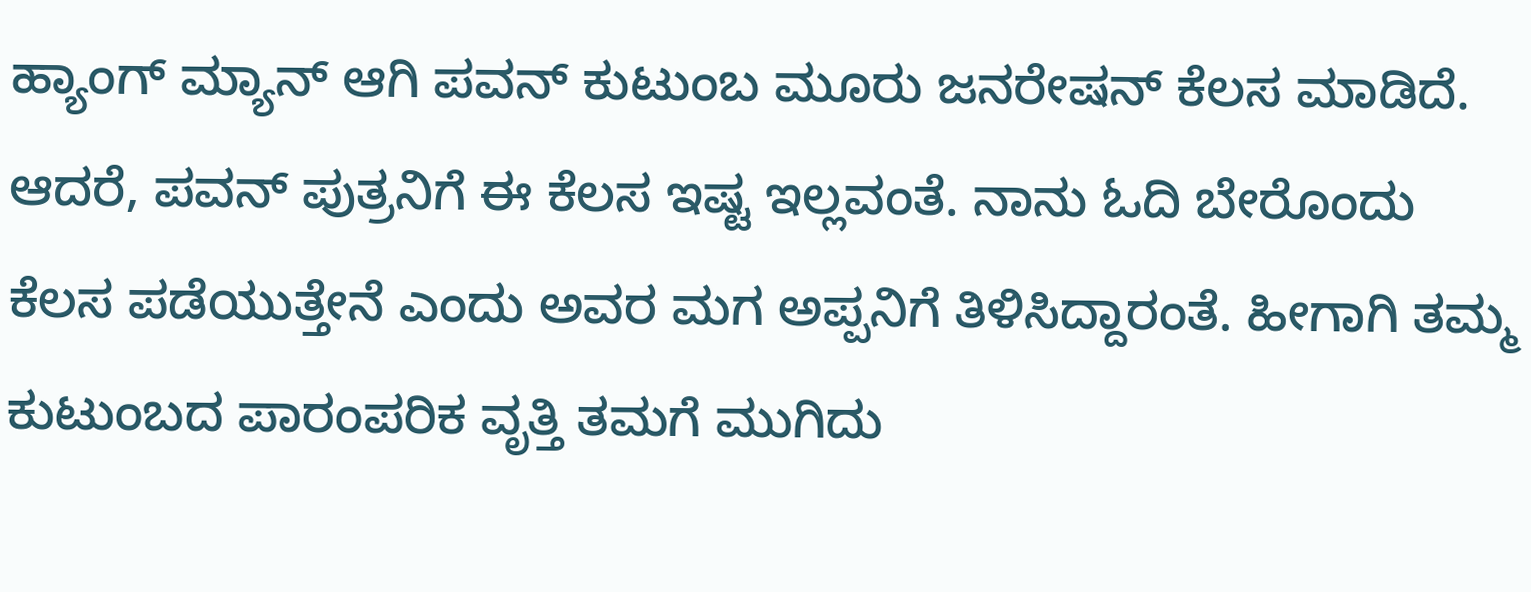ಹ್ಯಾಂಗ್ ಮ್ಯಾನ್ ಆಗಿ ಪವನ್ ಕುಟುಂಬ ಮೂರು ಜನರೇಷನ್ ಕೆಲಸ ಮಾಡಿದೆ. ಆದರೆ, ಪವನ್ ಪುತ್ರನಿಗೆ ಈ ಕೆಲಸ ಇಷ್ಟ ಇಲ್ಲವಂತೆ. ನಾನು ಓದಿ ಬೇರೊಂದು ಕೆಲಸ ಪಡೆಯುತ್ತೇನೆ ಎಂದು ಅವರ ಮಗ ಅಪ್ಪನಿಗೆ ತಿಳಿಸಿದ್ದಾರಂತೆ. ಹೀಗಾಗಿ ತಮ್ಮ ಕುಟುಂಬದ ಪಾರಂಪರಿಕ ವೃತ್ತಿ ತಮಗೆ ಮುಗಿದು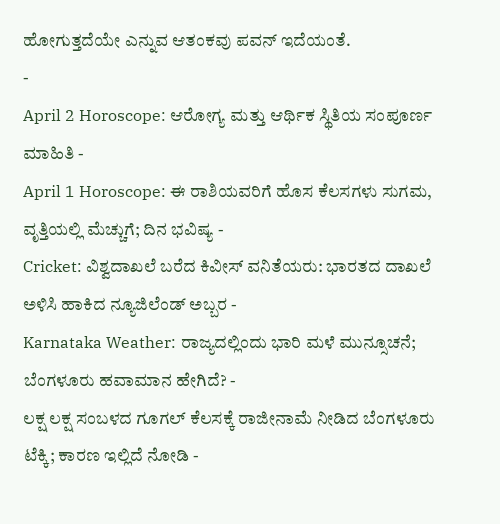ಹೋಗುತ್ತದೆಯೇ ಎನ್ನುವ ಆತಂಕವು ಪವನ್ ಇದೆಯಂತೆ.
-
April 2 Horoscope: ಆರೋಗ್ಯ ಮತ್ತು ಆರ್ಥಿಕ ಸ್ಥಿತಿಯ ಸಂಪೂರ್ಣ ಮಾಹಿತಿ -
April 1 Horoscope: ಈ ರಾಶಿಯವರಿಗೆ ಹೊಸ ಕೆಲಸಗಳು ಸುಗಮ, ವೃತ್ತಿಯಲ್ಲಿ ಮೆಚ್ಚುಗೆ; ದಿನ ಭವಿಷ್ಯ -
Cricket: ವಿಶ್ವದಾಖಲೆ ಬರೆದ ಕಿವೀಸ್ ವನಿತೆಯರು: ಭಾರತದ ದಾಖಲೆ ಅಳಿಸಿ ಹಾಕಿದ ನ್ಯೂಜಿಲೆಂಡ್ ಅಬ್ಬರ -
Karnataka Weather: ರಾಜ್ಯದಲ್ಲಿಂದು ಭಾರಿ ಮಳೆ ಮುನ್ಸೂಚನೆ; ಬೆಂಗಳೂರು ಹವಾಮಾನ ಹೇಗಿದೆ? -
ಲಕ್ಷ ಲಕ್ಷ ಸಂಬಳದ ಗೂಗಲ್ ಕೆಲಸಕ್ಕೆ ರಾಜೀನಾಮೆ ನೀಡಿದ ಬೆಂಗಳೂರು ಟೆಕ್ಕಿ; ಕಾರಣ ಇಲ್ಲಿದೆ ನೋಡಿ -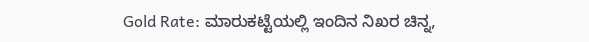Gold Rate: ಮಾರುಕಟ್ಟೆಯಲ್ಲಿ ಇಂದಿನ ನಿಖರ ಚಿನ್ನ,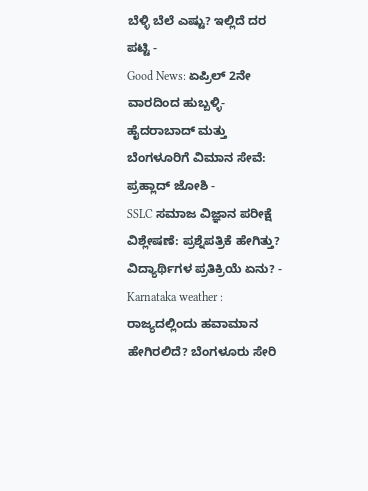ಬೆಳ್ಳಿ ಬೆಲೆ ಎಷ್ಟು? ಇಲ್ಲಿದೆ ದರ ಪಟ್ಟಿ -
Good News: ಏಪ್ರಿಲ್ 2ನೇ ವಾರದಿಂದ ಹುಬ್ಬಳ್ಳಿ-ಹೈದರಾಬಾದ್ ಮತ್ತು ಬೆಂಗಳೂರಿಗೆ ವಿಮಾನ ಸೇವೆ: ಪ್ರಹ್ಲಾದ್ ಜೋಶಿ -
SSLC ಸಮಾಜ ವಿಜ್ಞಾನ ಪರೀಕ್ಷೆ ವಿಶ್ಲೇಷಣೆ: ಪ್ರಶ್ನೆಪತ್ರಿಕೆ ಹೇಗಿತ್ತು? ವಿದ್ಯಾರ್ಥಿಗಳ ಪ್ರತಿಕ್ರಿಯೆ ಏನು? -
Karnataka weather : ರಾಜ್ಯದಲ್ಲಿಂದು ಹವಾಮಾನ ಹೇಗಿರಲಿದೆ? ಬೆಂಗಳೂರು ಸೇರಿ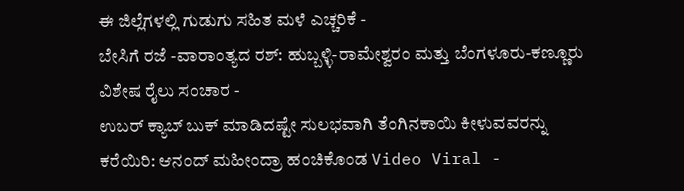ಈ ಜಿಲ್ಲೆಗಳಲ್ಲಿ ಗುಡುಗು ಸಹಿತ ಮಳೆ ಎಚ್ಚರಿಕೆ -
ಬೇಸಿಗೆ ರಜೆ -ವಾರಾಂತ್ಯದ ರಶ್: ಹುಬ್ಬಳ್ಳಿ-ರಾಮೇಶ್ವರಂ ಮತ್ತು ಬೆಂಗಳೂರು-ಕಣ್ಣೂರು ವಿಶೇಷ ರೈಲು ಸಂಚಾರ -
ಉಬರ್ ಕ್ಯಾಬ್ ಬುಕ್ ಮಾಡಿದಷ್ಟೇ ಸುಲಭವಾಗಿ ತೆಂಗಿನಕಾಯಿ ಕೀಳುವವರನ್ನು ಕರೆಯಿರಿ: ಆನಂದ್ ಮಹೀಂದ್ರಾ ಹಂಚಿಕೊಂಡ Video Viral -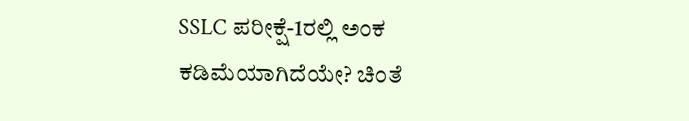SSLC ಪರೀಕ್ಷೆ-1ರಲ್ಲಿ ಅಂಕ ಕಡಿಮೆಯಾಗಿದೆಯೇ? ಚಿಂತೆ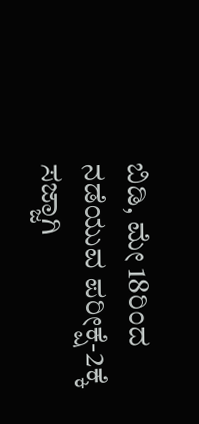ಬಿಡಿ, ಮೇ 18ರಿಂದ ನಡೆಯುವ ಪರೀಕ್ಷೆ-2ಕ್ಕೆ ಸಜ್ಜಾಗಿ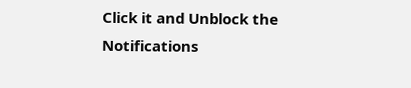Click it and Unblock the Notifications